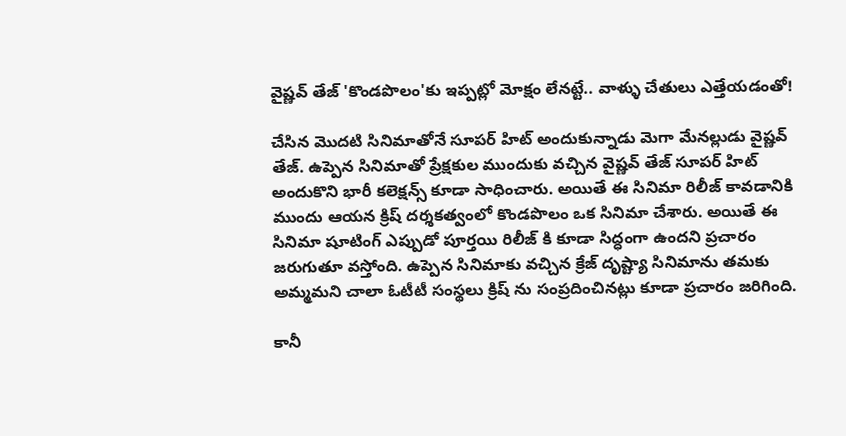వైష్ణవ్ తేజ్ 'కొండపొలం'కు ఇప్పట్లో మోక్షం లేనట్టే.. వాళ్ళు చేతులు ఎత్తేయడంతో!

చేసిన మొదటి సినిమాతోనే సూపర్ హిట్ అందుకున్నాడు మెగా మేనల్లుడు వైష్ణవ్ తేజ్. ఉప్పెన సినిమాతో ప్రేక్షకుల ముందుకు వచ్చిన వైష్ణవ్ తేజ్ సూపర్ హిట్ అందుకొని భారీ కలెక్షన్స్ కూడా సాధించారు. అయితే ఈ సినిమా రిలీజ్ కావడానికి ముందు ఆయన క్రిష్ దర్శకత్వంలో కొండపొలం ఒక సినిమా చేశారు. అయితే ఈ సినిమా షూటింగ్ ఎప్పుడో పూర్తయి రిలీజ్ కి కూడా సిద్ధంగా ఉందని ప్రచారం జరుగుతూ వస్తోంది. ఉప్పెన సినిమాకు వచ్చిన క్రేజ్ దృష్ట్యా సినిమాను తమకు అమ్మమని చాలా ఓటీటీ సంస్థలు క్రిష్ ను సంప్రదించినట్లు కూడా ప్రచారం జరిగింది.

కానీ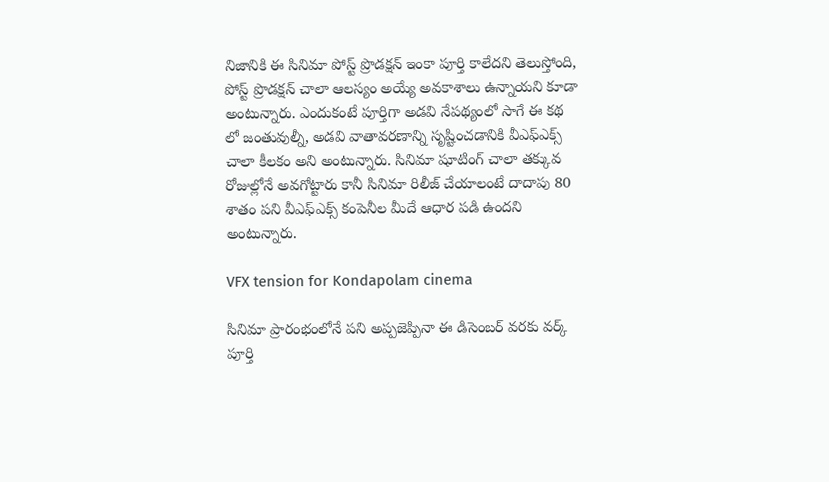నిజానికి ఈ సినిమా పోస్ట్ ప్రొడక్షన్ ఇంకా పూర్తి కాలేదని తెలుస్తోంది, పోస్ట్ ప్రొడక్షన్ చాలా ఆలస్యం అయ్యే అవకాశాలు ఉన్నాయని కూడా అంటున్నారు. ఎందుకంటే పూర్తిగా అడవి నేపథ్యంలో సాగే ఈ కథ లో జంతువుల్నీ, అడవి వాతావరణాన్ని సృష్టించడానికి వీఎఫ్ఎక్స్ చాలా కీలకం అని అంటున్నారు. సినిమా షూటింగ్ చాలా తక్కువ రోజుల్లోనే అవగోట్టారు కానీ సినిమా రిలీజ్ చేయాలంటే దాదాపు 80 శాతం పని వీఎఫ్ఎక్స్ కంపెనీల మీదే ఆధార పడి ఉందని అంటున్నారు.

VFX tension for Kondapolam cinema

సినిమా ప్రారంభంలోనే పని అప్పజెప్పినా ఈ డిసెంబర్ వరకు వర్క్ పూర్తి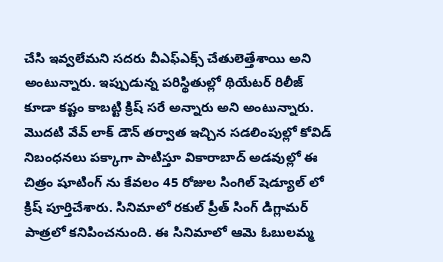చేసి ఇవ్వలేమని సదరు వీఎఫ్ఎక్స్ చేతులెత్తేశాయి అని అంటున్నారు. ఇప్పుడున్న పరిస్థితుల్లో థియేటర్ రిలీజ్ కూడా కష్టం కాబట్టి క్రిష్ సరే అన్నారు అని అంటున్నారు. మొదటి వేవ్ లాక్ డౌన్ తర్వాత ఇచ్చిన సడలింపుల్లో కోవిడ్ నిబంధనలు పక్కాగా పాటిస్తూ వికారాబాద్ అడవుల్లో ఈ చిత్రం షూటింగ్ ను కేవలం 45 రోజుల సింగిల్ షెడ్యూల్ లో క్రిష్ పూర్తిచేశారు. సినిమాలో రకుల్ ప్రీత్ సింగ్ డిగ్లామర్ పాత్రలో కనిపించనుంది. ఈ సినిమాలో ఆమె ఓబులమ్మ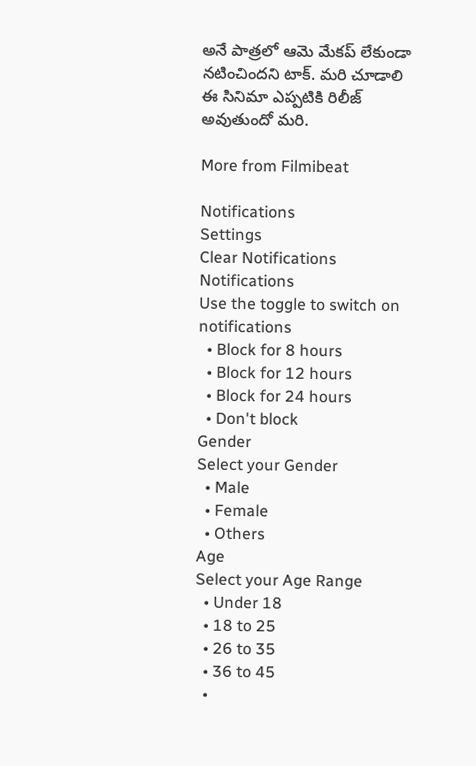అనే పాత్రలో ఆమె మేకప్ లేకుండా నటించిందని టాక్. మరి చూడాలి ఈ సినిమా ఎప్పటికి రిలీజ్ అవుతుందో మరి.

More from Filmibeat

Notifications
Settings
Clear Notifications
Notifications
Use the toggle to switch on notifications
  • Block for 8 hours
  • Block for 12 hours
  • Block for 24 hours
  • Don't block
Gender
Select your Gender
  • Male
  • Female
  • Others
Age
Select your Age Range
  • Under 18
  • 18 to 25
  • 26 to 35
  • 36 to 45
  •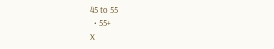45 to 55
  • 55+
X